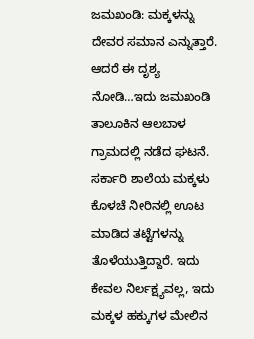ಜಮಖಂಡಿ: ಮಕ್ಕಳನ್ನು ದೇವರ ಸಮಾನ ಎನ್ನುತ್ತಾರೆ. ಆದರೆ ಈ ದೃಶ್ಯ ನೋಡಿ…ಇದು ಜಮಖಂಡಿ ತಾಲೂಕಿನ ಆಲಬಾಳ ಗ್ರಾಮದಲ್ಲಿ ನಡೆದ ಘಟನೆ. ಸರ್ಕಾರಿ ಶಾಲೆಯ ಮಕ್ಕಳು ಕೊಳಚೆ ನೀರಿನಲ್ಲಿ ಊಟ ಮಾಡಿದ ತಟ್ಟೆಗಳನ್ನು ತೊಳೆಯುತ್ತಿದ್ದಾರೆ. ಇದು ಕೇವಲ ನಿರ್ಲಕ್ಷ್ಯವಲ್ಲ, ಇದು ಮಕ್ಕಳ ಹಕ್ಕುಗಳ ಮೇಲಿನ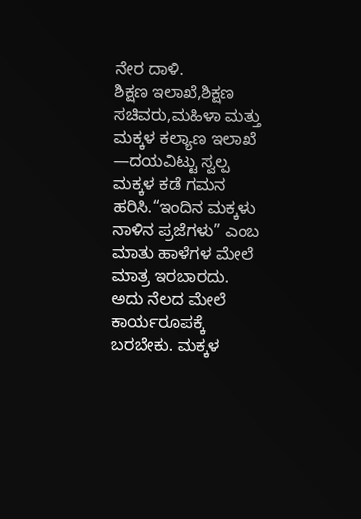ನೇರ ದಾಳಿ.
ಶಿಕ್ಷಣ ಇಲಾಖೆ,ಶಿಕ್ಷಣ ಸಚಿವರು,ಮಹಿಳಾ ಮತ್ತು ಮಕ್ಕಳ ಕಲ್ಯಾಣ ಇಲಾಖೆ —ದಯವಿಟ್ಟು ಸ್ವಲ್ಪ ಮಕ್ಕಳ ಕಡೆ ಗಮನ ಹರಿಸಿ.“ಇಂದಿನ ಮಕ್ಕಳು ನಾಳಿನ ಪ್ರಜೆಗಳು” ಎಂಬ ಮಾತು ಹಾಳೆಗಳ ಮೇಲೆ ಮಾತ್ರ ಇರಬಾರದು. ಅದು ನೆಲದ ಮೇಲೆ ಕಾರ್ಯರೂಪಕ್ಕೆ ಬರಬೇಕು. ಮಕ್ಕಳ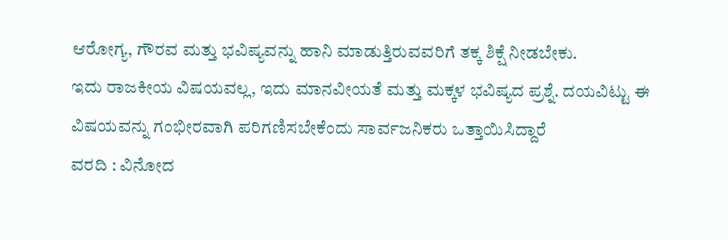ಆರೋಗ್ಯ, ಗೌರವ ಮತ್ತು ಭವಿಷ್ಯವನ್ನು ಹಾನಿ ಮಾಡುತ್ತಿರುವವರಿಗೆ ತಕ್ಕ ಶಿಕ್ಷೆ ನೀಡಬೇಕು.
ಇದು ರಾಜಕೀಯ ವಿಷಯವಲ್ಲ, ಇದು ಮಾನವೀಯತೆ ಮತ್ತು ಮಕ್ಕಳ ಭವಿಷ್ಯದ ಪ್ರಶ್ನೆ. ದಯವಿಟ್ಟು ಈ ವಿಷಯವನ್ನು ಗಂಭೀರವಾಗಿ ಪರಿಗಣಿಸಬೇಕೆಂದು ಸಾರ್ವಜನಿಕರು ಒತ್ತಾಯಿಸಿದ್ದಾರೆ
ವರದಿ : ವಿನೋದ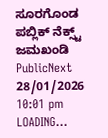ಸೂರಗೊಂಡ ಪಬ್ಲಿಕ್ ನೆಕ್ಸ್ಟ್ ಜಮಖಂಡಿ
PublicNext
28/01/2026 10:01 pm
LOADING...